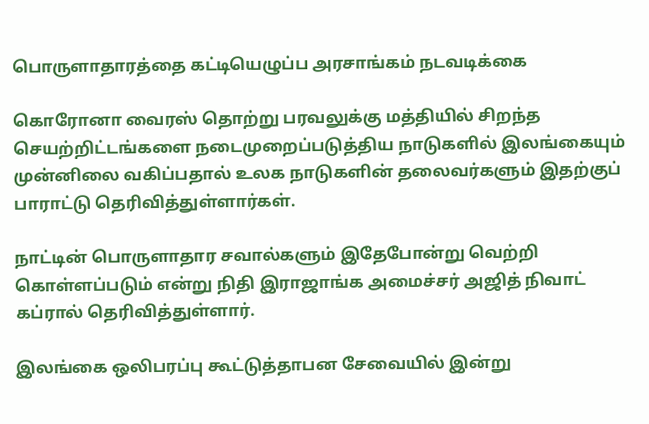பொருளாதாரத்தை கட்டியெழுப்ப அரசாங்கம் நடவடிக்கை

கொரோனா வைரஸ் தொற்று பரவலுக்கு மத்தியில் சிறந்த செயற்றிட்டங்களை நடைமுறைப்படுத்திய நாடுகளில் இலங்கையும் முன்னிலை வகிப்பதால் உலக நாடுகளின் தலைவர்களும் இதற்குப் பாராட்டு தெரிவித்துள்ளார்கள்.

நாட்டின் பொருளாதார சவால்களும் இதேபோன்று வெற்றி கொள்ளப்படும் என்று நிதி இராஜாங்க அமைச்சர் அஜித் நிவாட் கப்ரால் தெரிவித்துள்ளார்.

இலங்கை ஒலிபரப்பு கூட்டுத்தாபன சேவையில் இன்று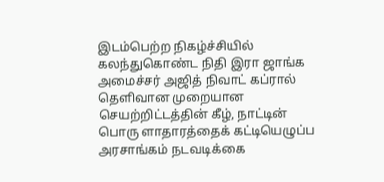இடம்பெற்ற நிகழ்ச்சியில் கலந்துகொண்ட நிதி இரா ஜாங்க அமைச்சர் அஜித் நிவாட் கப்ரால் தெளிவான முறையான செயற்றிட்டத்தின் கீழ், நாட்டின் பொரு ளாதாரத்தைக் கட்டியெழுப்ப அரசாங்கம் நடவடிக்கை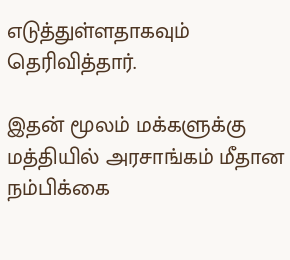எடுத்துள்ளதாகவும் தெரிவித்தார்.

இதன் மூலம் மக்களுக்கு மத்தியில் அரசாங்கம் மீதான நம்பிக்கை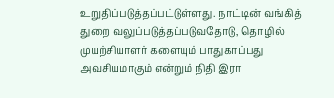உறுதிப்படுத்தப்பட்டுள்ளது. நாட்டின் வங்கித் துறை வலுப்படுத்தப்படுவதோடு, தொழில் முயற்சியாளர் களையும் பாதுகாப்பது அவசியமாகும் என்றும் நிதி இரா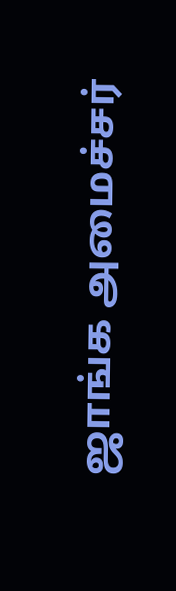ஜாங்க அமைச்சர்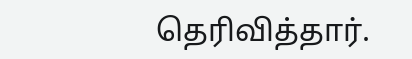தெரிவித்தார்.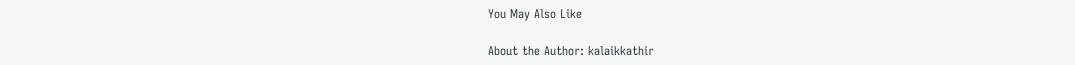You May Also Like

About the Author: kalaikkathir